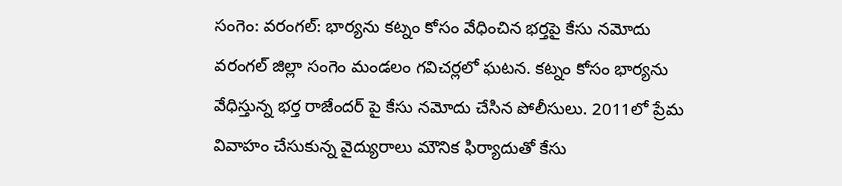సంగెం: వరంగల్: భార్యను కట్నం కోసం వేధించిన భర్తపై కేసు నమోదు
వరంగల్ జిల్లా సంగెం మండలం గవిచర్లలో ఘటన. కట్నం కోసం భార్యను వేధిస్తున్న భర్త రాజేందర్ పై కేసు నమోదు చేసిన పోలీసులు. 2011లో ప్రేమ వివాహం చేసుకున్న వైద్యురాలు మౌనిక ఫిర్యాదుతో కేసు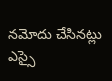నమోదు చేసినట్లు ఎస్సై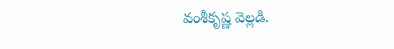వంశీకృష్ణ వెల్లడి.